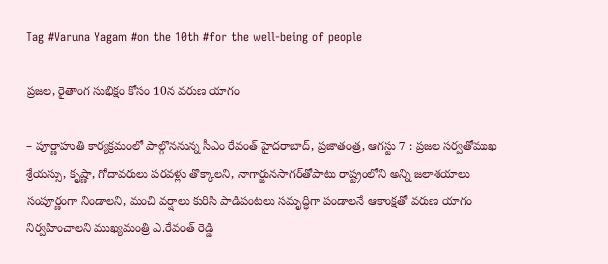Tag #Varuna Yagam #on the 10th #for the well-being of people

ప్రజల, రైతాంగ సుభిక్షం కోసం 10న వరుణ యాగం

– పూర్ణాహుతి కార్యక్రమంలో పాల్గొననున్న సీఎం రేవంత్ హైదరాబాద్, ప్రజాతంత్ర, ఆగస్టు 7 : ప్రజల సర్వతోముఖ శ్రేయస్సు, కృష్ణా, గోదావరులు పరవళ్లు తొక్కాలని, నాగార్జునసాగర్‌తోపాటు రాష్ట్రంలోని అన్ని జలాశయాలు సంపూర్ణంగా నిండాలని, మంచి వర్షాలు కురిసి పాడిపంటలు సమృద్ధిగా పండాలనే ఆకాంక్షతో వరుణ యాగం నిర్వహించాలని ముఖ్యమంత్రి ఎ.రేవంత్ రెడ్డి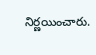నిర్ణయించారు.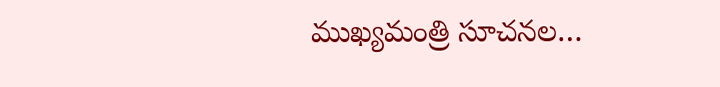ముఖ్యమంత్రి సూచనల…